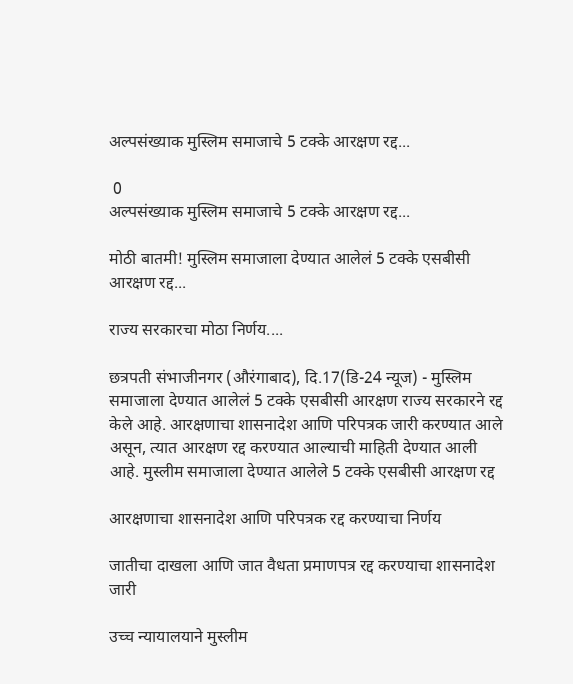अल्पसंख्याक मुस्लिम समाजाचे 5 टक्के आरक्षण रद्द...

 0
अल्पसंख्याक मुस्लिम समाजाचे 5 टक्के आरक्षण रद्द...

मोठी बातमी! मुस्लिम समाजाला देण्यात आलेलं 5 टक्के एसबीसी आरक्षण रद्द...

राज्य सरकारचा मोठा निर्णय....

छत्रपती संभाजीनगर (औरंगाबाद), दि.17(डि-24 न्यूज) - मुस्लिम समाजाला देण्यात आलेलं 5 टक्के एसबीसी आरक्षण राज्य सरकारने रद्द केले आहे. आरक्षणाचा शासनादेश आणि परिपत्रक जारी करण्यात आले असून, त्यात आरक्षण रद्द करण्यात आल्याची माहिती देण्यात आली आहे. मुस्लीम समाजाला देण्यात आलेले 5 टक्के एसबीसी आरक्षण रद्द

आरक्षणाचा शासनादेश आणि परिपत्रक रद्द करण्याचा निर्णय

जातीचा दाखला आणि जात वैधता प्रमाणपत्र रद्द करण्याचा शासनादेश जारी

उच्च न्यायालयाने मुस्लीम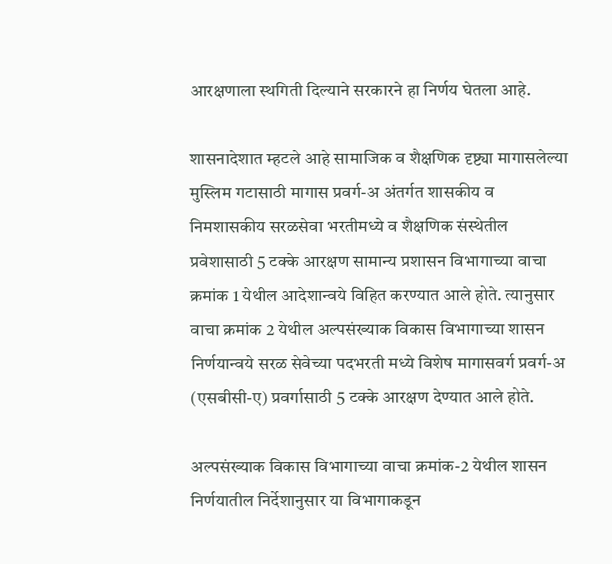आरक्षणाला स्थगिती दिल्याने सरकारने हा निर्णय घेतला आहे.

शासनादेशात म्हटले आहे सामाजिक व शैक्षणिक दृष्ट्या मागासलेल्या मुस्लिम गटासाठी मागास प्रवर्ग-अ अंतर्गत शासकीय व निमशासकीय सरळसेवा भरतीमध्ये व शैक्षणिक संस्थेतील प्रवेशासाठी 5 टक्के आरक्षण सामान्य प्रशासन विभागाच्या वाचा क्रमांक 1 येथील आदेशान्वये विहित करण्यात आले होते. त्यानुसार वाचा क्रमांक 2 येथील अल्पसंख्याक विकास विभागाच्या शासन निर्णयान्वये सरळ सेवेच्या पदभरती मध्ये विशेष मागासवर्ग प्रवर्ग-अ (एसबीसी-ए) प्रवर्गासाठी 5 टक्के आरक्षण देण्यात आले होते.

अल्पसंख्याक विकास विभागाच्या वाचा क्रमांक-2 येथील शासन निर्णयातील निर्देशानुसार या विभागाकडून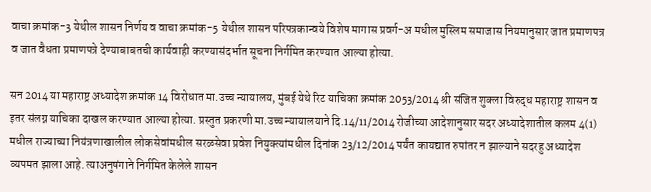वाचा क्रमांक-3 येथील शासन निर्णय व वाचा क्रमांक-5 येथील शासन परिपत्रकान्वये विशेष मागास प्रवर्ग-अ मधील मुस्लिम समाजास नियमानुसार जात प्रमाणपत्र व जात वैधता प्रमाणपत्रे देण्याबाबतची कार्यवाही करण्यासंदर्भात सूचना निर्गमित करण्यात आल्या होत्या.

सन 2014 या महाराष्ट्र अध्यादेश क्रमांक 14 विरोधात मा.उच्च न्यायालय, मुंबई येथे रिट याचिका क्रमांक 2053/2014 श्री संजित शुक्ला विरुद्ध महाराष्ट्र शासन व इतर संलग्न याचिका दाखल करण्यात आल्या होत्या. प्रस्तुत प्रकरणी मा.उच्च न्यायालयाने दि.14/11/2014 रोजीच्या आदेशानुसार सदर अध्यादेशातील कलम 4(1) मधील राज्याच्या नियंत्रणाखालील लोकसेवांमधील सरळसेवा प्रवेश नियुक्त्यांमधील दिनांक 23/12/2014 पर्यंत कायद्यात रुपांतर न झाल्याने सदरहु अध्यादेश व्यपमत झाला आहे. त्याअनुषंगाने निर्गमित केलेले शासन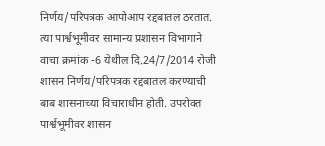निर्णय/परिपत्रक आपोआप रद्दबातल ठरतात. त्या पार्श्वभूमीवर सामान्य प्रशासन विभागाने वाचा क्रमांक -6 येथील दि.24/7/2014 रोजी शासन निर्णय/परिपत्रक रद्दबातल करण्याची बाब शासनाच्या विचाराधीन होती. उपरोक्त पार्श्वभूमीवर शासन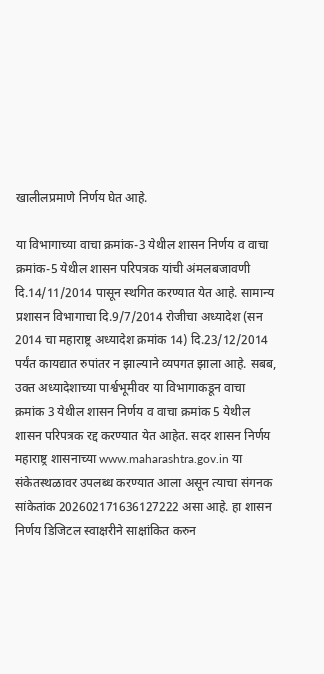खालीलप्रमाणे निर्णय घेत आहे.

या विभागाच्या वाचा क्रमांक-3 येथील शासन निर्णय व वाचा क्रमांक-5 येथील शासन परिपत्रक यांची अंमलबजावणी दि.14/11/2014 पासून स्थगित करण्यात येत आहे. सामान्य प्रशासन विभागाचा दि.9/7/2014 रोजीचा अध्यादेश (सन 2014 चा महाराष्ट्र अध्यादेश क्रमांक 14) दि.23/12/2014 पर्यंत कायद्यात रुपांतर न झाल्याने व्यपगत झाला आहे. सबब, उक्त अध्यादेशाच्या पार्श्वभूमीवर या विभागाकडून वाचा क्रमांक 3 येथील शासन निर्णय व वाचा क्रमांक 5 येथील शासन परिपत्रक रद्द करण्यात येत आहेत. सदर शासन निर्णय महाराष्ट्र शासनाच्या www.maharashtra.gov.in या संकेतस्थळावर उपलब्ध करण्यात आला असून त्याचा संगनक सांकेतांक 202602171636127222 असा आहे. हा शासन निर्णय डिजिटल स्वाक्षरीने साक्षांकित करुन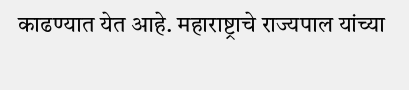काढण्यात येत आहे. महाराष्ट्राचे राज्यपाल यांच्या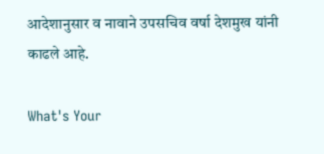आदेशानुसार व नावाने उपसचिव वर्षा देशमुख यांनी काढले आहे.

What's Your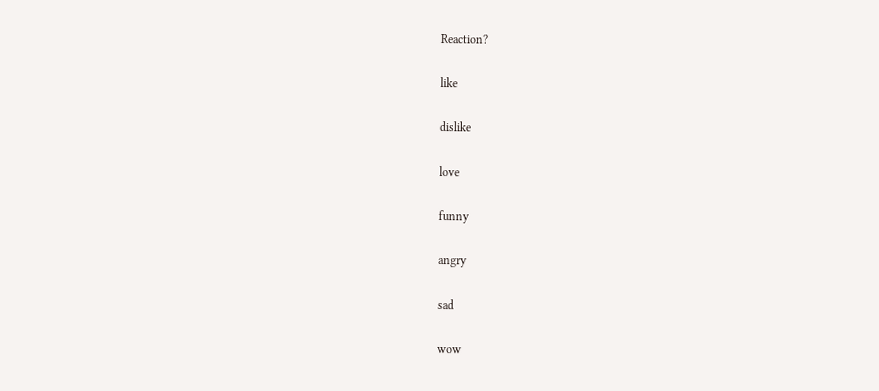Reaction?

like

dislike

love

funny

angry

sad

wow